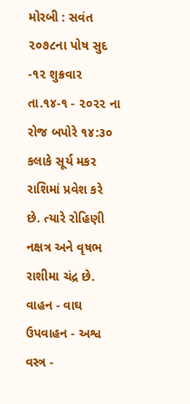મોરબી : સવંત ૨૦૭૮ના પોષ સુદ -૧૨ શુક્રવાર તા.૧૪-૧ - ૨૦૨૨ ના રોજ બપોરે ૧૪:૩૦ કલાકે સૂર્ય મકર રાશિમાં પ્રવેશ કરે છે. ત્યારે રોહિણી નક્ષત્ર અને વૃષભ રાશીમા ચંદ્ર છે. વાહન - વાઘ ઉપવાહન - અશ્વ વસ્ત્ર -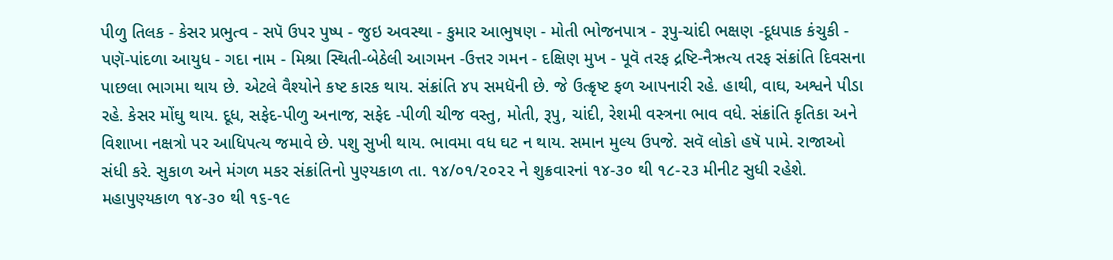પીળુ તિલક - કેસર પ્રભુત્વ - સપૅ ઉપર પુષ્પ - જુઇ અવસ્થા - કુમાર આભુષણ - મોતી ભોજનપાત્ર - રૂપુ-ચાંદી ભક્ષણ -દૂધપાક કંચુકી - પણૅ-પાંદળા આયુધ - ગદા નામ - મિશ્રા સ્થિતી-બેઠેલી આગમન -ઉત્તર ગમન - દક્ષિણ મુખ - પૂવૅ તરફ દ્રષ્ટિ-નૈઋત્ય તરફ સંક્રાંતિ દિવસના પાછલા ભાગમા થાય છે. એટલે વૈશ્યોને કષ્ટ કારક થાય. સંક્રાંતિ ૪૫ સમધૅની છે. જે ઉત્ક્રૃષ્ટ ફળ આપનારી રહે. હાથી, વાઘ, અશ્વને પીડા રહે. કેસર મોંઘુ થાય. દૂધ, સફેદ-પીળુ અનાજ, સફેદ -પીળી ચીજ વસ્તુ, મોતી, રૂપુ, ચાંદી, રેશમી વસ્ત્રના ભાવ વધે. સંક્રાંતિ કૃતિકા અને વિશાખા નક્ષત્રો પર આધિપત્ય જમાવે છે. પશુ સુખી થાય. ભાવમા વધ ઘટ ન થાય. સમાન મુલ્ય ઉપજે. સવૅ લોકો હષૅ પામે. રાજાઓ સંધી કરે. સુકાળ અને મંગળ મકર સંક્રાંતિનો પુણ્યકાળ તા. ૧૪/૦૧/૨૦૨૨ ને શુક્રવારનાં ૧૪-૩૦ થી ૧૮-૨૩ મીનીટ સુધી રહેશે. મહાપુણ્યકાળ ૧૪-૩૦ થી ૧૬-૧૯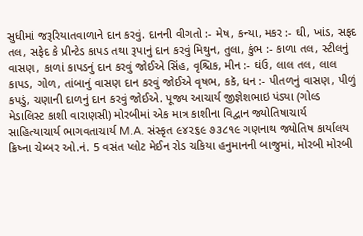સુધીમાં જરૂરિયાતવાળાને દાન કરવું. દાનની વીગતો :- મેષ, કન્યા, મકર :- ઘી, ખાંડ, સફદ તલ, સફેદ કે પ્રીન્ટેડ કાપડ તથા રૂપાનું દાન કરવું મિથુન, તુલા, કુંભ :- કાળા તલ, સ્ટીલનું વાસણ, કાળાં કાપડનું દાન કરવું જોઈએ સિંહ, વૃશ્ચિક, મીન :- ઘંઉ, લાલ તલ, લાલ કાપડ, ગોળ, તાંબાનું વાસણ દાન કરવું જોઈએ વૃષભ, કકૅ, ધન :- પીતળનું વાસણ, પીળું કપડું, ચણાની દાળનું દાન કરવું જોઈએ. પૂજ્ય આચાર્ય જીજ્ઞેશભાઇ પંડ્યા (ગોલ્ડ મેડાલિસ્ટ કાશી વારાણસી) મોરબીમાં એક માત્ર કાશીના વિદ્વાન જ્યોતિષાચાર્ય સાહિત્યાચાર્ય ભાગવતાચાર્ય M.A. સંસ્કૃત ૯૪૨૬૯ ૭૩૮૧૯ ગણનાથ જ્યોતિષ કાર્યાલય ક્રિષ્ના ચેમ્બર ઓ.નં. 5 વસંત પ્લોટ મેઈન રોડ ચકિયા હનુમાનની બાજુમાં, મોરબી મોરબી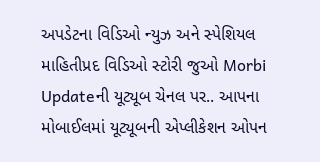અપડેટના વિડિઓ ન્યુઝ અને સ્પેશિયલ માહિતીપ્રદ વિડિઓ સ્ટોરી જુઓ Morbi Updateની યૂટ્યૂબ ચેનલ પર.. આપના મોબાઈલમાં યૂટ્યૂબની એપ્લીકેશન ઓપન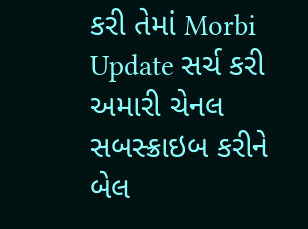કરી તેમાં Morbi Update સર્ચ કરી અમારી ચેનલ સબસ્ક્રાઇબ કરીને બેલ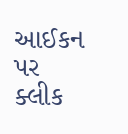આઈકન પર ક્લીક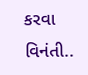કરવા વિનંતી..